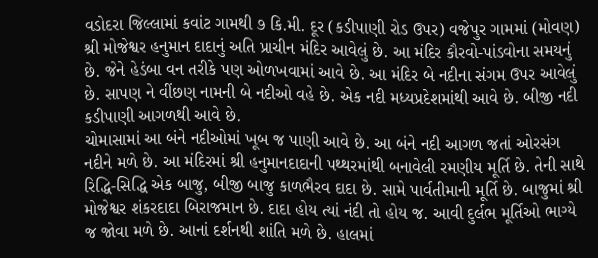વડોદરા જિલ્લામાં કવાંટ ગામથી ૭ કિ.મી. દૂર (કડીપાણી રોડ ઉપર) વજેપુર ગામમાં (મોવણ) શ્રી મોજેશ્વર હનુમાન દાદાનું અતિ પ્રાચીન મંદિર આવેલું છે. આ મંદિર કૌરવો-પાંડવોના સમયનું છે. જેને હેડંબા વન તરીકે પણ ઓળખવામાં આવે છે. આ મંદિર બે નદીના સંગમ ઉપર આવેલું છે. સાપણ ને વીંછણ નામની બે નદીઓ વહે છે. એક નદી મધ્યપ્રદેશમાંથી આવે છે. બીજી નદી કડીપાણી આગળથી આવે છે.
ચોમાસામાં આ બંને નદીઓમાં ખૂબ જ પાણી આવે છે. આ બંને નદી આગળ જતાં ઓરસંગ નદીને મળે છે. આ મંદિરમાં શ્રી હનુમાનદાદાની પથ્થરમાંથી બનાવેલી રમણીય મૂર્તિ છે. તેની સાથે રિદ્ધિ-સિદ્ધિ એક બાજુ, બીજી બાજુ કાળભૈરવ દાદા છે. સામે પાર્વતીમાની મૂર્તિ છે. બાજુમાં શ્રી મોજેશ્વર શંકરદાદા બિરાજમાન છે. દાદા હોય ત્યાં નંદી તો હોય જ. આવી દુર્લભ મૂર્તિઓ ભાગ્યે જ જોવા મળે છે. આનાં દર્શનથી શાંતિ મળે છે. હાલમાં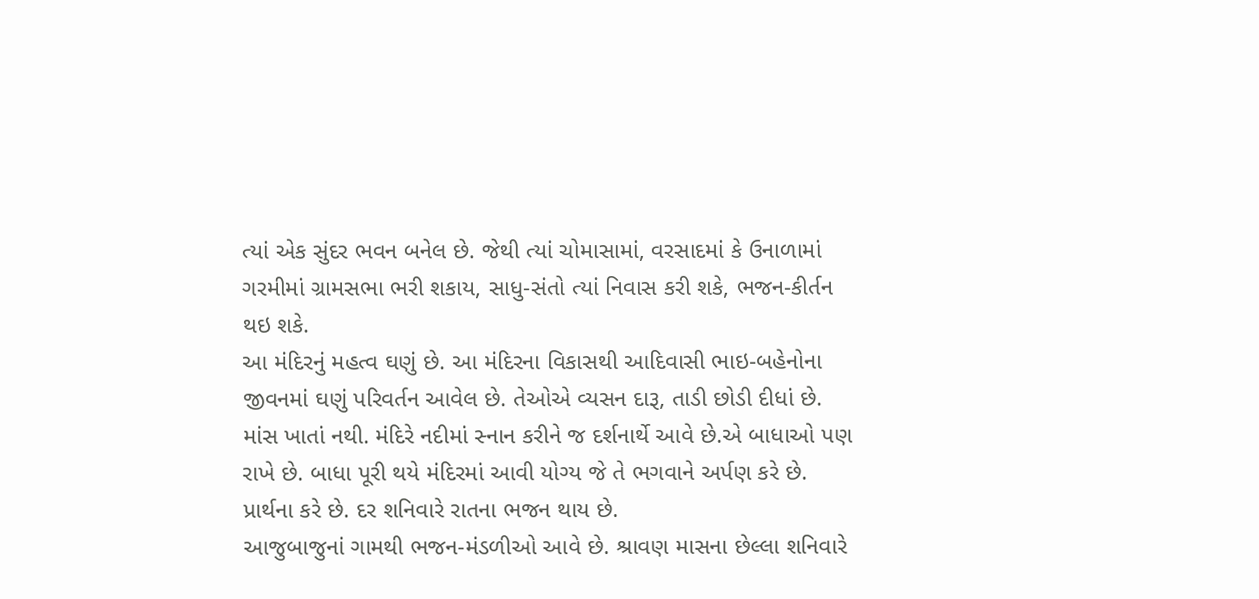ત્યાં એક સુંદર ભવન બનેલ છે. જેથી ત્યાં ચોમાસામાં, વરસાદમાં કે ઉનાળામાં ગરમીમાં ગ્રામસભા ભરી શકાય, સાધુ-સંતો ત્યાં નિવાસ કરી શકે, ભજન-કીર્તન થઇ શકે.
આ મંદિરનું મહત્વ ઘણું છે. આ મંદિરના વિકાસથી આદિવાસી ભાઇ-બહેનોના જીવનમાં ઘણું પરિવર્તન આવેલ છે. તેઓએ વ્યસન દારૂ, તાડી છોડી દીધાં છે. માંસ ખાતાં નથી. મંદિરે નદીમાં સ્નાન કરીને જ દર્શનાર્થે આવે છે.એ બાધાઓ પણ રાખે છે. બાધા પૂરી થયે મંદિરમાં આવી યોગ્ય જે તે ભગવાને અર્પણ કરે છે. પ્રાર્થના કરે છે. દર શનિવારે રાતના ભજન થાય છે.
આજુબાજુનાં ગામથી ભજન-મંડળીઓ આવે છે. શ્રાવણ માસના છેલ્લા શનિવારે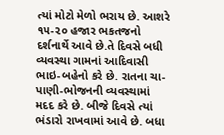ત્યાં મોટો મેળો ભરાય છે. આશરે ૧૫-૨૦ હજાર ભકતજનો દર્શનાર્થે આવે છે.તે દિવસે બધી વ્યવસ્થા ગામનાં આદિવાસી ભાઇ-બહેનો કરે છે. રાતના ચા-પાણી-ભોજનની વ્યવસ્થામાં મદદ કરે છે. બીજે દિવસે ત્યાં ભંડારો રાખવામાં આવે છે. બધા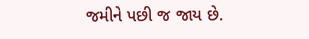જમીને પછી જ જાય છે.